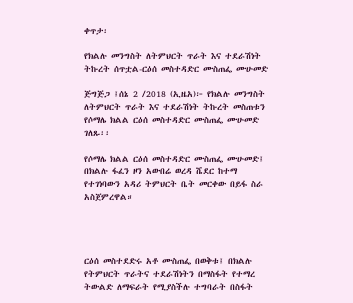ቀጥታ፡

የክልሉ መንግስት ለትምህርት ጥራት እና ተደራሽነት ትኩረት ሰጥቷል-ርዕሰ መስተዳድር ሙስጠፌ ሙሁመድ

ጅግጅጋ ፤ሰኔ 2 /2018 (ኢዜአ)፦ የክልሉ መንግስት ለትምህርት ጥራት እና ተደራሽነት ትኩረት መስጠቱን የሶማሌ ክልል ርዕሰ መስተዳድር ሙስጠፌ ሙሁመድ ገለጹ፡፡

የሶማሌ ክልል ርዕሰ መስተዳድር ሙስጠፌ ሙሁመድ፤ በክልሉ ፋፈን ዞን አውበሬ ወረዳ ሼደር ከተማ የተገነባውን አዳሪ ትምህርት ቤት መርቀው በይፋ ስራ አስጀምረዋል።




ርዕሰ መስተደድሩ አቶ ሙስጠፌ በወቅቱ፤ በክልሉ የትምህርት ጥራትና ተደራሽነትን በማስፋት የተማረ ትውልድ ለማፍራት የሚያስችሉ ተግባራት በስፋት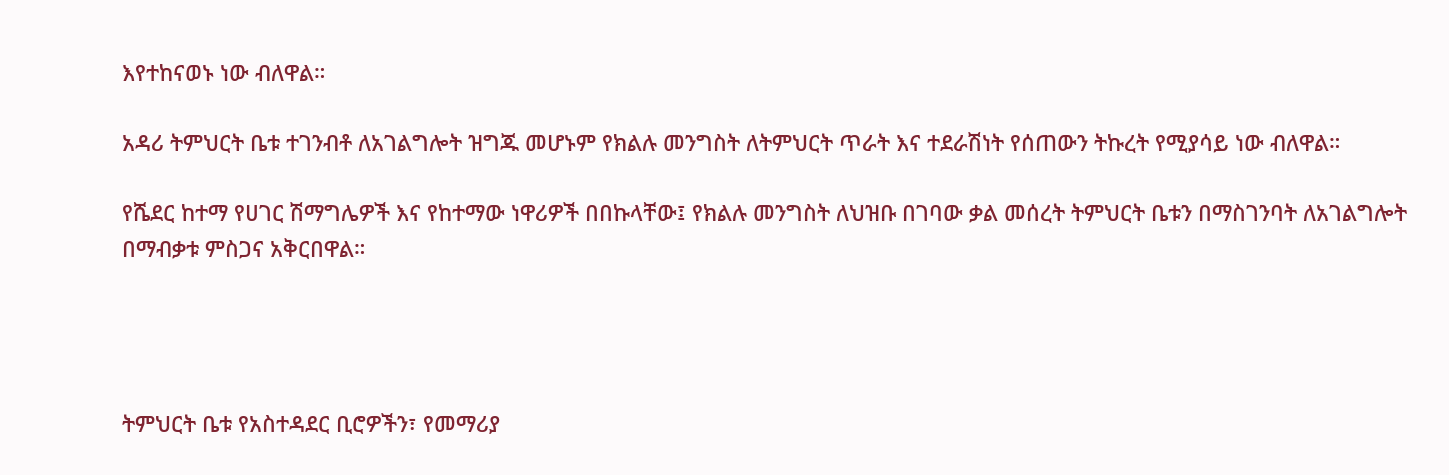እየተከናወኑ ነው ብለዋል።

አዳሪ ትምህርት ቤቱ ተገንብቶ ለአገልግሎት ዝግጁ መሆኑም የክልሉ መንግስት ለትምህርት ጥራት እና ተደራሽነት የሰጠውን ትኩረት የሚያሳይ ነው ብለዋል።

የሼደር ከተማ የሀገር ሽማግሌዎች እና የከተማው ነዋሪዎች በበኩላቸው፤ የክልሉ መንግስት ለህዝቡ በገባው ቃል መሰረት ትምህርት ቤቱን በማስገንባት ለአገልግሎት በማብቃቱ ምስጋና አቅርበዋል።




ትምህርት ቤቱ የአስተዳደር ቢሮዎችን፣ የመማሪያ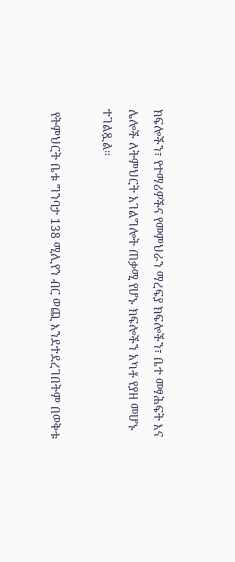ክፍሎችን፣ የተማሪዎችና የመምህራን ማረፍያ ክፍሎችን፣ ቤተ መፃሕፍት እና ሌሎች ለትምህርት አገልግሎት ጠቃሚ የሆኑ ክፍሎችን አካቶ የያዘ መሆኑ ተገልጿል።

 የትምህርት ቤቱ ግንባታ 138 ሚሊየን ብር ወጪ እንደተደረገበትም በወቅቱ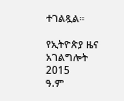ተገልጿል።

የኢትዮጵያ ዜና አገልግሎት
2015
ዓ.ም